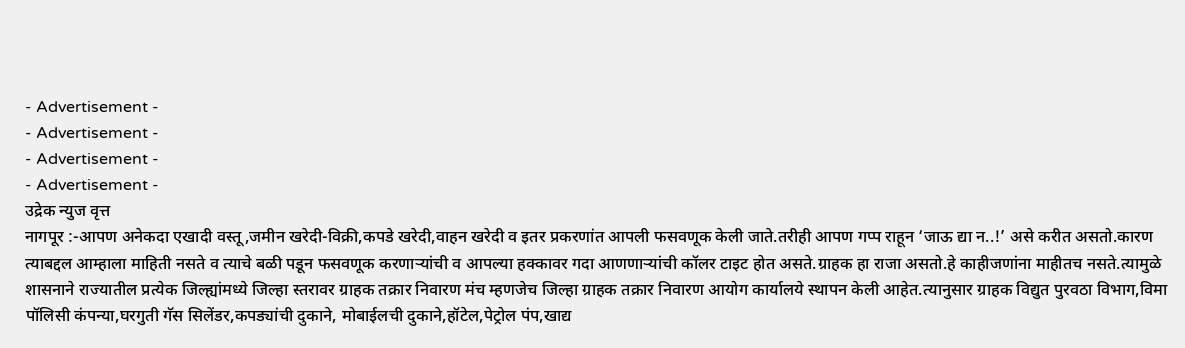- Advertisement -
- Advertisement -
- Advertisement -
- Advertisement -
उद्रेक न्युज वृत्त
नागपूर :-आपण अनेकदा एखादी वस्तू,जमीन खरेदी-विक्री,कपडे खरेदी,वाहन खरेदी व इतर प्रकरणांत आपली फसवणूक केली जाते.तरीही आपण गप्प राहून ‘जाऊ द्या न..!’ असे करीत असतो.कारण त्याबद्दल आम्हाला माहिती नसते व त्याचे बळी पडून फसवणूक करणाऱ्यांची व आपल्या हक्कावर गदा आणणाऱ्यांची कॉलर टाइट होत असते.ग्राहक हा राजा असतो.हे काहीजणांना माहीतच नसते.त्यामुळे शासनाने राज्यातील प्रत्येक जिल्ह्यांमध्ये जिल्हा स्तरावर ग्राहक तक्रार निवारण मंच म्हणजेच जिल्हा ग्राहक तक्रार निवारण आयोग कार्यालये स्थापन केली आहेत.त्यानुसार ग्राहक विद्युत पुरवठा विभाग,विमा पॉलिसी कंपन्या,घरगुती गॅस सिलेंडर,कपड्यांची दुकाने, मोबाईलची दुकाने,हॉटेल,पेट्रोल पंप,खाद्य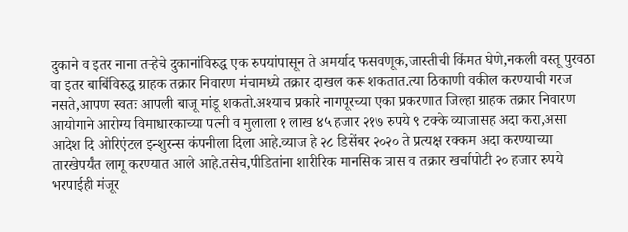दुकाने व इतर नाना तऱ्हेचे दुकानांविरुद्ध एक रुपयांपासून ते अमर्याद फसवणूक,जास्तीची किंमत घेणे,नकली वस्तू पुरवठा वा इतर बाबिंविरुद्ध ग्राहक तक्रार निवारण मंचामध्ये तक्रार दाखल करू शकतात.त्या ठिकाणी वकील करण्याची गरज नसते,आपण स्वतः आपली बाजू मांडू शकतो.अश्याच प्रकारे नागपूरच्या एका प्रकरणात जिल्हा ग्राहक तक्रार निवारण आयोगाने आरोग्य विमाधारकाच्या पत्नी व मुलाला १ लाख ४५ हजार २१७ रुपये ९ टक्के व्याजासह अदा करा,असा आदेश दि ओरिएंटल इन्शुरन्स कंपनीला दिला आहे.व्याज हे २८ डिसेंबर २०२० ते प्रत्यक्ष रक्कम अदा करण्याच्या तारखेपर्यंत लागू करण्यात आले आहे.तसेच,पीडितांना शारीरिक मानसिक त्रास व तक्रार खर्चापोटी २० हजार रुपये भरपाईही मंजूर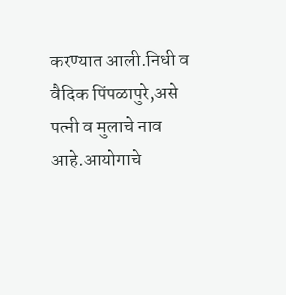करण्यात आली.निधी व वैदिक पिंपळापुरे,असे पत्नी व मुलाचे नाव आहे.आयोगाचे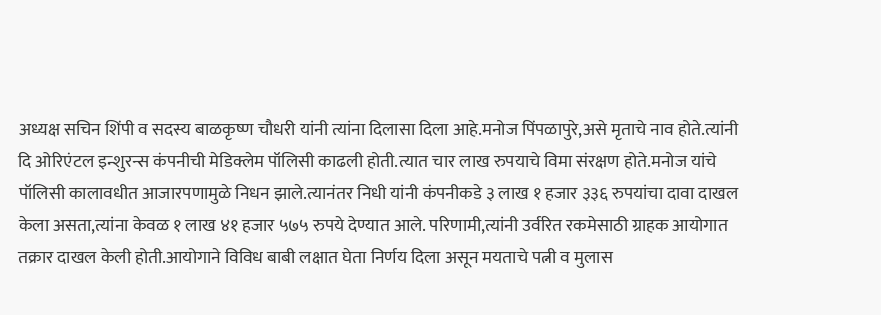अध्यक्ष सचिन शिंपी व सदस्य बाळकृष्ण चौधरी यांनी त्यांना दिलासा दिला आहे.मनोज पिंपळापुरे,असे मृताचे नाव होते.त्यांनी दि ओरिएंटल इन्शुरन्स कंपनीची मेडिक्लेम पॉलिसी काढली होती.त्यात चार लाख रुपयाचे विमा संरक्षण होते.मनोज यांचे पॉलिसी कालावधीत आजारपणामुळे निधन झाले.त्यानंतर निधी यांनी कंपनीकडे ३ लाख १ हजार ३३६ रुपयांचा दावा दाखल केला असता,त्यांना केवळ १ लाख ४१ हजार ५७५ रुपये देण्यात आले. परिणामी,त्यांनी उर्वरित रकमेसाठी ग्राहक आयोगात तक्रार दाखल केली होती.आयोगाने विविध बाबी लक्षात घेता निर्णय दिला असून मयताचे पत्नी व मुलास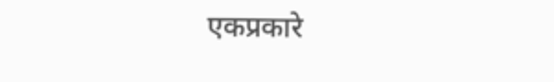एकप्रकारे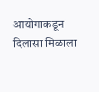आयोगाकडून दिलासा मिळाला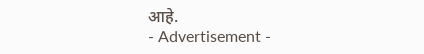आहे.
- Advertisement -